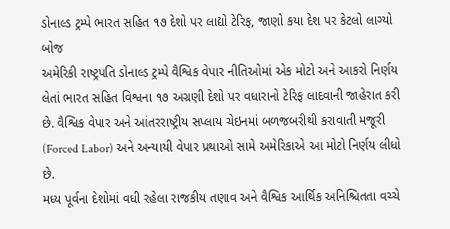ડોનાલ્ડ ટ્રમ્પે ભારત સહિત ૧૭ દેશો પર લાદ્યો ટેરિફ, જાણો કયા દેશ પર કેટલો લાગ્યો બોજ
અમેરિકી રાષ્ટ્રપતિ ડોનાલ્ડ ટ્રમ્પે વૈશ્વિક વેપાર નીતિઓમાં એક મોટો અને આકરો નિર્ણય લેતાં ભારત સહિત વિશ્વના ૧૭ અગ્રણી દેશો પર વધારાનો ટેરિફ લાદવાની જાહેરાત કરી છે. વૈશ્વિક વેપાર અને આંતરરાષ્ટ્રીય સપ્લાય ચેઇનમાં બળજબરીથી કરાવાતી મજૂરી (Forced Labor) અને અન્યાયી વેપાર પ્રથાઓ સામે અમેરિકાએ આ મોટો નિર્ણય લીધો છે.
મધ્ય પૂર્વના દેશોમાં વધી રહેલા રાજકીય તણાવ અને વૈશ્વિક આર્થિક અનિશ્ચિતતા વચ્ચે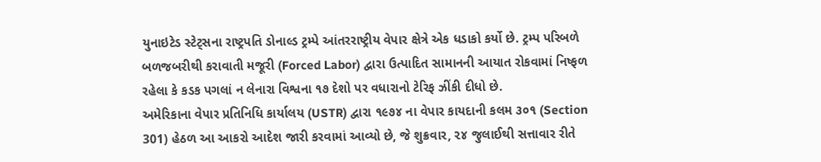યુનાઇટેડ સ્ટેટ્સના રાષ્ટ્રપતિ ડોનાલ્ડ ટ્રમ્પે આંતરરાષ્ટ્રીય વેપાર ક્ષેત્રે એક ધડાકો કર્યો છે. ટ્રમ્પ પરિબળે બળજબરીથી કરાવાતી મજૂરી (Forced Labor) દ્વારા ઉત્પાદિત સામાનની આયાત રોકવામાં નિષ્ફળ રહેલા કે કડક પગલાં ન લેનારા વિશ્વના ૧૭ દેશો પર વધારાનો ટેરિફ ઝીંકી દીધો છે.
અમેરિકાના વેપાર પ્રતિનિધિ કાર્યાલય (USTR) દ્વારા ૧૯૭૪ ના વેપાર કાયદાની કલમ ૩૦૧ (Section 301) હેઠળ આ આકરો આદેશ જારી કરવામાં આવ્યો છે, જે શુક્રવાર, ૨૪ જુલાઈથી સત્તાવાર રીતે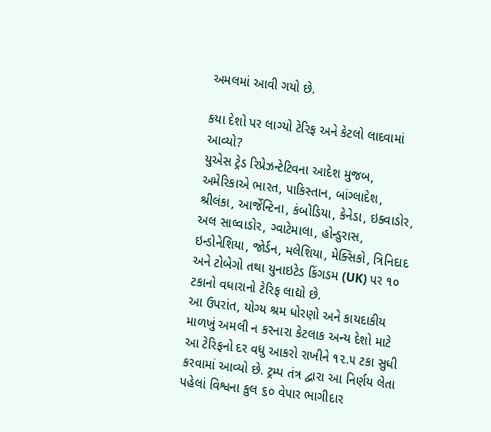અમલમાં આવી ગયો છે.

કયા દેશો પર લાગ્યો ટેરિફ અને કેટલો લાદવામાં આવ્યો?
યુએસ ટ્રેડ રિપ્રેઝન્ટેટિવના આદેશ મુજબ, અમેરિકાએ ભારત, પાકિસ્તાન, બાંગ્લાદેશ, શ્રીલંકા, આર્જેન્ટિના, કંબોડિયા, કેનેડા, ઇક્વાડોર, અલ સાલ્વાડોર, ગ્વાટેમાલા, હોન્ડુરાસ, ઇન્ડોનેશિયા, જોર્ડન, મલેશિયા, મેક્સિકો, ત્રિનિદાદ અને ટોબેગો તથા યુનાઇટેડ કિંગડમ (UK) પર ૧૦ ટકાનો વધારાનો ટેરિફ લાદ્યો છે.
આ ઉપરાંત, યોગ્ય શ્રમ ધોરણો અને કાયદાકીય માળખું અમલી ન કરનારા કેટલાક અન્ય દેશો માટે આ ટેરિફનો દર વધુ આકરો રાખીને ૧૨.૫ ટકા સુધી કરવામાં આવ્યો છે. ટ્રમ્પ તંત્ર દ્વારા આ નિર્ણય લેતા પહેલાં વિશ્વના કુલ ૬૦ વેપાર ભાગીદાર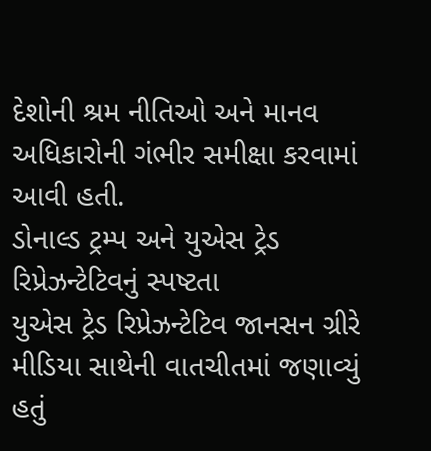દેશોની શ્રમ નીતિઓ અને માનવ અધિકારોની ગંભીર સમીક્ષા કરવામાં આવી હતી.
ડોનાલ્ડ ટ્રમ્પ અને યુએસ ટ્રેડ રિપ્રેઝન્ટેટિવનું સ્પષ્ટતા
યુએસ ટ્રેડ રિપ્રેઝન્ટેટિવ જાનસન ગ્રીરે મીડિયા સાથેની વાતચીતમાં જણાવ્યું હતું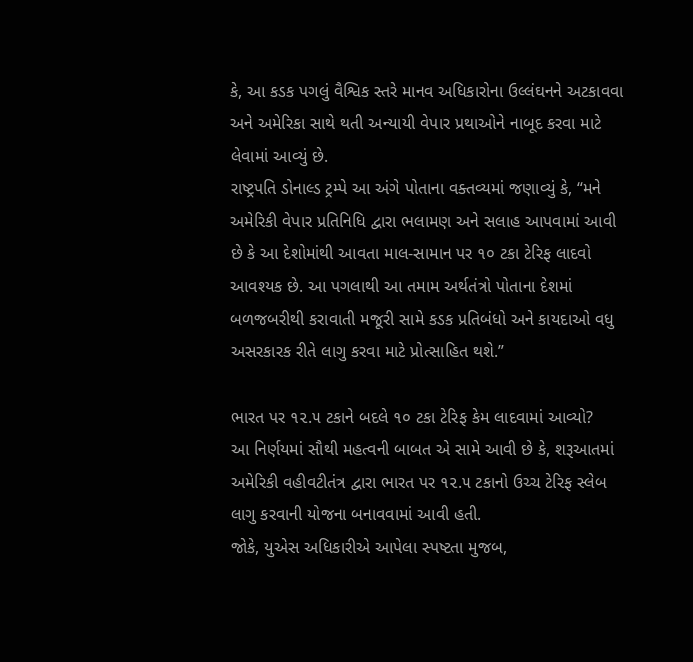કે, આ કડક પગલું વૈશ્વિક સ્તરે માનવ અધિકારોના ઉલ્લંઘનને અટકાવવા અને અમેરિકા સાથે થતી અન્યાયી વેપાર પ્રથાઓને નાબૂદ કરવા માટે લેવામાં આવ્યું છે.
રાષ્ટ્રપતિ ડોનાલ્ડ ટ્રમ્પે આ અંગે પોતાના વક્તવ્યમાં જણાવ્યું કે, “મને અમેરિકી વેપાર પ્રતિનિધિ દ્વારા ભલામણ અને સલાહ આપવામાં આવી છે કે આ દેશોમાંથી આવતા માલ-સામાન પર ૧૦ ટકા ટેરિફ લાદવો આવશ્યક છે. આ પગલાથી આ તમામ અર્થતંત્રો પોતાના દેશમાં બળજબરીથી કરાવાતી મજૂરી સામે કડક પ્રતિબંધો અને કાયદાઓ વધુ અસરકારક રીતે લાગુ કરવા માટે પ્રોત્સાહિત થશે.”

ભારત પર ૧૨.૫ ટકાને બદલે ૧૦ ટકા ટેરિફ કેમ લાદવામાં આવ્યો?
આ નિર્ણયમાં સૌથી મહત્વની બાબત એ સામે આવી છે કે, શરૂઆતમાં અમેરિકી વહીવટીતંત્ર દ્વારા ભારત પર ૧૨.૫ ટકાનો ઉચ્ચ ટેરિફ સ્લેબ લાગુ કરવાની યોજના બનાવવામાં આવી હતી.
જોકે, યુએસ અધિકારીએ આપેલા સ્પષ્ટતા મુજબ,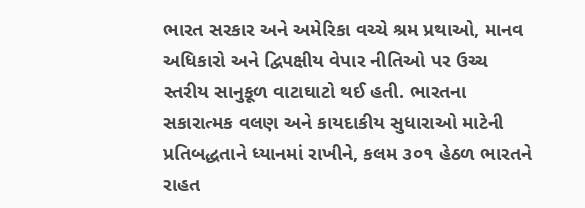ભારત સરકાર અને અમેરિકા વચ્ચે શ્રમ પ્રથાઓ, માનવ અધિકારો અને દ્વિપક્ષીય વેપાર નીતિઓ પર ઉચ્ચ સ્તરીય સાનુકૂળ વાટાઘાટો થઈ હતી. ભારતના સકારાત્મક વલણ અને કાયદાકીય સુધારાઓ માટેની પ્રતિબદ્ધતાને ધ્યાનમાં રાખીને, કલમ ૩૦૧ હેઠળ ભારતને રાહત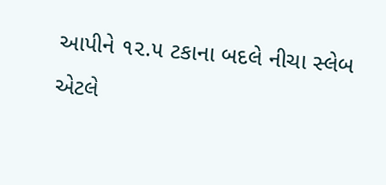આપીને ૧૨.૫ ટકાના બદલે નીચા સ્લેબ એટલે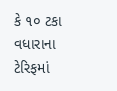કે ૧૦ ટકા વધારાના ટેરિફમાં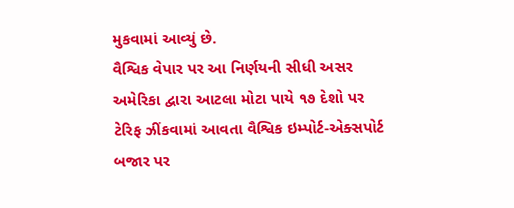મુકવામાં આવ્યું છે.
વૈશ્વિક વેપાર પર આ નિર્ણયની સીધી અસર
અમેરિકા દ્વારા આટલા મોટા પાયે ૧૭ દેશો પર ટેરિફ ઝીંકવામાં આવતા વૈશ્વિક ઇમ્પોર્ટ-એક્સપોર્ટ બજાર પર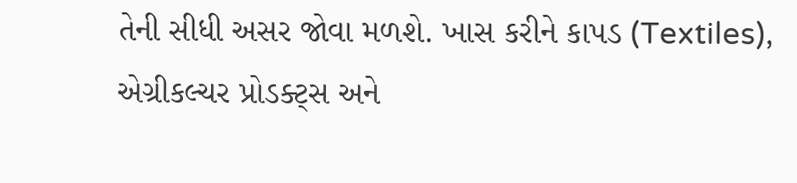તેની સીધી અસર જોવા મળશે. ખાસ કરીને કાપડ (Textiles), એગ્રીકલ્ચર પ્રોડક્ટ્સ અને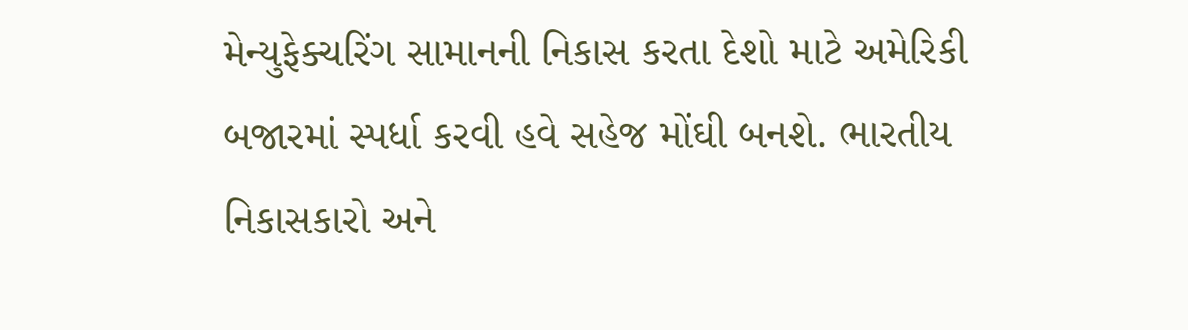મેન્યુફેક્ચરિંગ સામાનની નિકાસ કરતા દેશો માટે અમેરિકી બજારમાં સ્પર્ધા કરવી હવે સહેજ મોંઘી બનશે. ભારતીય નિકાસકારો અને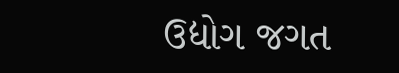ઉદ્યોગ જગત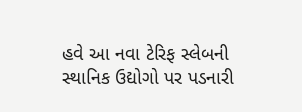હવે આ નવા ટેરિફ સ્લેબની સ્થાનિક ઉદ્યોગો પર પડનારી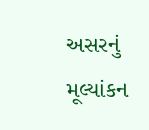અસરનું મૂલ્યાંકન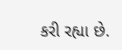કરી રહ્યા છે.